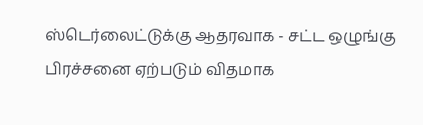ஸ்டெர்லைட்டுக்கு ஆதரவாக - சட்ட ஒழுங்கு பிரச்சனை ஏற்படும் விதமாக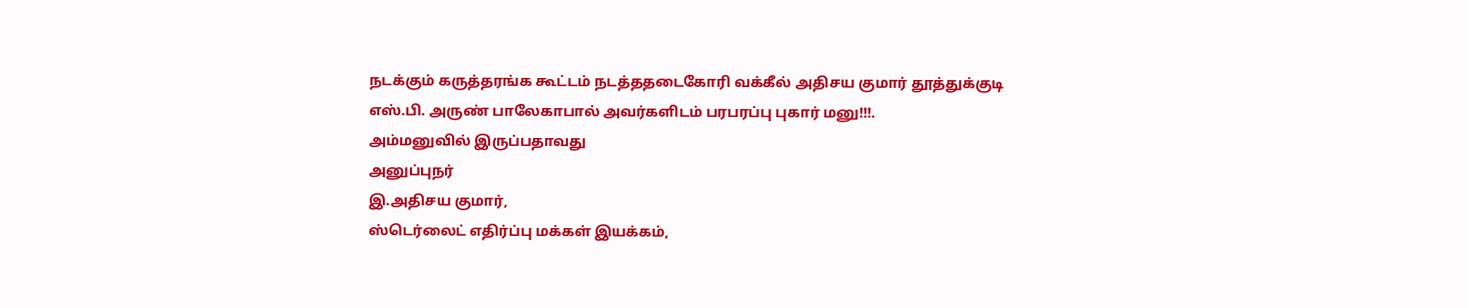நடக்கும் கருத்தரங்க கூட்டம் நடத்ததடைகோரி வக்கீல் அதிசய குமார் தூத்துக்குடி எஸ்.பி. அருண் பாலேகாபால் அவர்களிடம் பரபரப்பு புகார் மனு!!!.
அம்மனுவில் இருப்பதாவது
அனுப்புநர்
இ.அதிசய குமார்,
ஸ்டெர்லைட் எதிர்ப்பு மக்கள் இயக்கம்,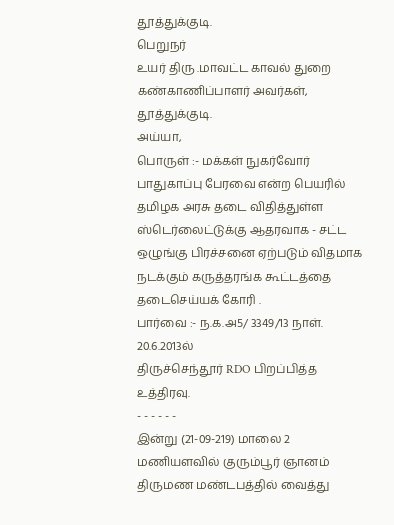தூத்துக்குடி.
பெறுநர்
உயர் திரு .மாவட்ட காவல் துறை கண்காணிப்பாளர் அவர்கள்,
தூத்துக்குடி.
அய்யா,
பொருள் :- மக்கள் நுகர்வோர் பாதுகாப்பு பேரவை என்ற பெயரில் தமிழக அரசு தடை விதித்துள்ள ஸ்டெர்லைட்டுக்கு ஆதரவாக - சட்ட ஒழுங்கு பிரச்சனை ஏற்படும் விதமாக நடக்கும் கருத்தரங்க கூட்டத்தை தடைசெய்யக் கோரி .
பார்வை :- ந.க.அ5/ 3349/13 நாள். 20.6.2013ல்
திருச்செந்தூர் RDO பிறப்பித்த உத்திரவு.
- - - - - -
இன்று (21-09-219) மாலை 2 மணியளவில் குரும்பூர் ஞானம் திருமண மண்டபத்தில் வைத்து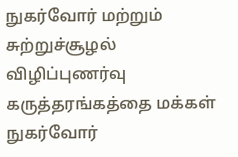நுகர்வோர் மற்றும் சுற்றுச்சூழல் விழிப்புணர்வு கருத்தரங்கத்தை மக்கள் நுகர்வோர்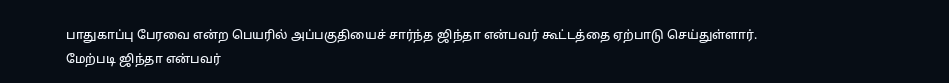பாதுகாப்பு பேரவை என்ற பெயரில் அப்பகுதியைச் சார்ந்த ஜிந்தா என்பவர் கூட்டத்தை ஏற்பாடு செய்துள்ளார்.
மேற்படி ஜிந்தா என்பவர்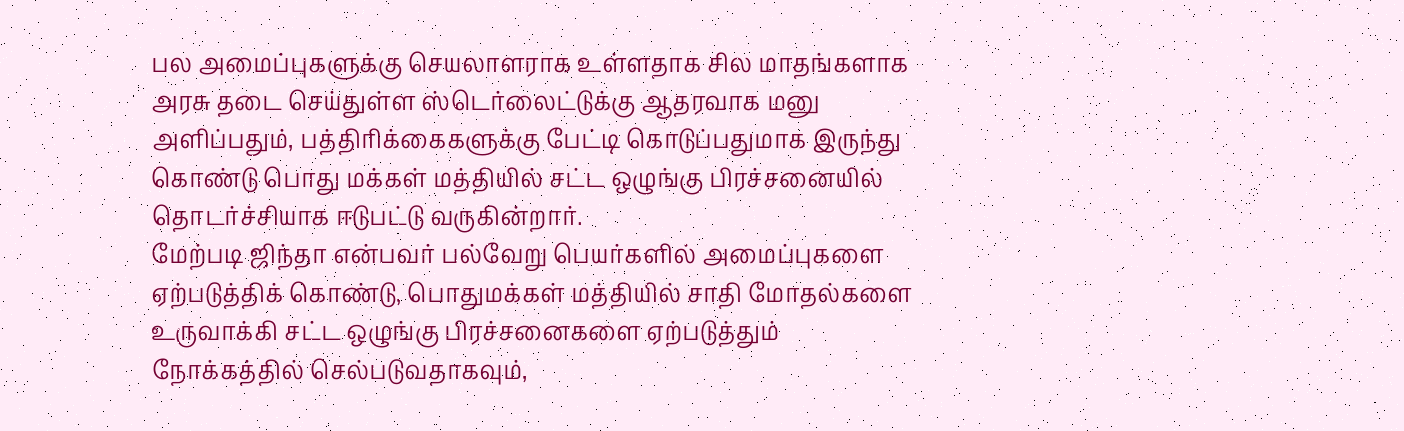பல அமைப்புகளுக்கு செயலாளராக உள்ளதாக சில மாதங்களாக அரசு தடை செய்துள்ள ஸ்டெர்லைட்டுக்கு ஆதரவாக மனு அளிப்பதும், பத்திரிக்கைகளுக்கு பேட்டி கொடுப்பதுமாக இருந்து கொண்டு பொது மக்கள் மத்தியில் சட்ட ஒழுங்கு பிரச்சனையில் தொடர்ச்சியாக ஈடுபட்டு வருகின்றார்.
மேற்படி ஜிந்தா என்பவர் பல்வேறு பெயர்களில் அமைப்புகளை ஏற்படுத்திக் கொண்டு, பொதுமக்கள் மத்தியில் சாதி மோதல்களை உருவாக்கி சட்ட ஒழுங்கு பிரச்சனைகளை ஏற்படுத்தும் நோக்கத்தில் செல்படுவதாகவும்,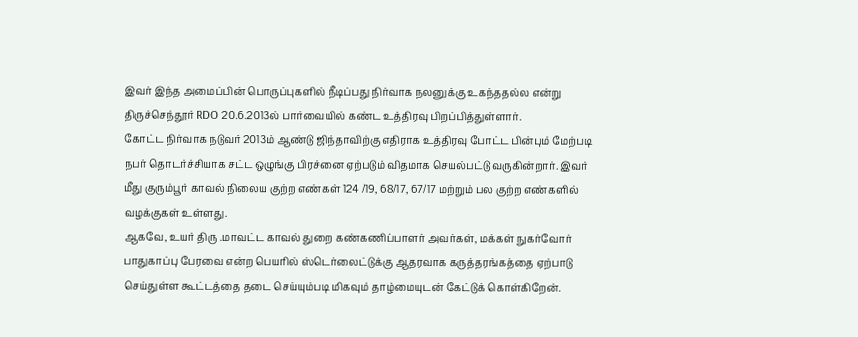இவர் இந்த அமைப்பின் பொருப்புகளில் நீடிப்பது நிர்வாக நலனுக்கு உகந்ததல்ல என்று திருச்செந்தூர் RDO 20.6.2013ல் பார்வையில் கண்ட உத்திரவு பிறப்பித்துள்ளார்.
கோட்ட நிர்வாக நடுவர் 2013ம் ஆண்டு ஜிந்தாவிற்கு எதிராக உத்திரவு போட்ட பின்பும் மேற்படி நபர் தொடர்ச்சியாக சட்ட ஒழுங்கு பிரச்னை ஏற்படும் விதமாக செயல்பட்டு வருகின்றார். இவர் மீது குரும்பூர் காவல் நிலைய குற்ற எண்கள் 124 /19, 68/17, 67/17 மற்றும் பல குற்ற எண்களில் வழக்குகள் உள்ளது.
ஆகவே, உயர் திரு .மாவட்ட காவல் துறை கண்கணிப்பாளர் அவர்கள், மக்கள் நுகர்வோர் பாதுகாப்பு பேரவை என்ற பெயரில் ஸ்டெர்லைட்டுக்கு ஆதரவாக கருத்தரங்கத்தை ஏற்பாடு செய்துள்ள கூட்டத்தை தடை செய்யும்படி மிகவும் தாழ்மையுடன் கேட்டுக் கொள்கிறேன்.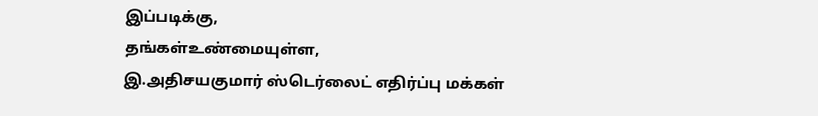இப்படிக்கு,
தங்கள்உண்மையுள்ள,
இ.அதிசயகுமார் ஸ்டெர்லைட் எதிர்ப்பு மக்கள்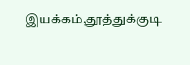இயக்கம்,தூத்துக்குடி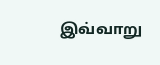இவ்வாறு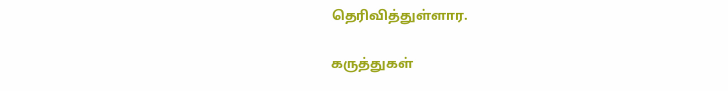தெரிவித்துள்ளார.

கருத்துகள்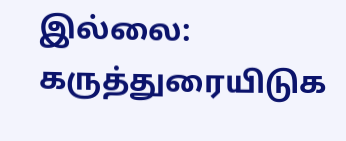இல்லை:
கருத்துரையிடுக